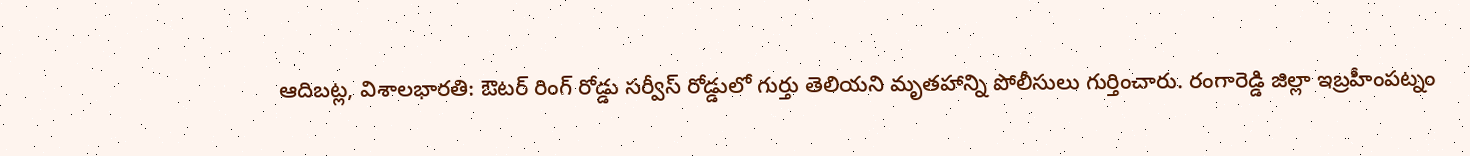ఆదిబట్ల, విశాలభారతి: ఔటర్ రింగ్ రోడ్డు సర్వీస్ రోడ్డులో గుర్తు తెలియని మృతహాన్ని పోలీసులు గుర్తించారు. రంగారెడ్డి జిల్లా ఇబ్రహీంపట్నం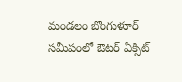మండలం బొంగుళూర్ సమీపంలో ఔటర్ ఏక్సిట్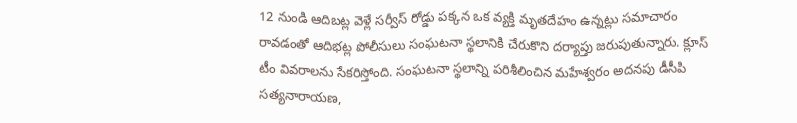12 నుండి ఆదిబట్ల వెళ్లే సర్వీస్ రోడ్డు పక్కన ఒక వ్యక్తి మృతదేహం ఉన్నట్లు సమాచారం రావడంతో ఆదిభట్ల పోలీసులు సంఘటనా స్థలానికి చేరుకొని దర్యాప్తు జరుపుతున్నారు. క్లూస్ టీం వివరాలను సేకరిస్తోంది. సంఘటనా స్థలాన్ని పరిశీలించిన మహేశ్వరం అదనపు డీసీపి సత్యనారాయణ,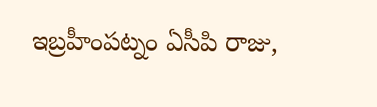ఇబ్రహీంపట్నం ఏసీపి రాజు,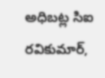అధిబట్ల సిఐ రవికుమార్,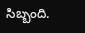సిబ్బంది.